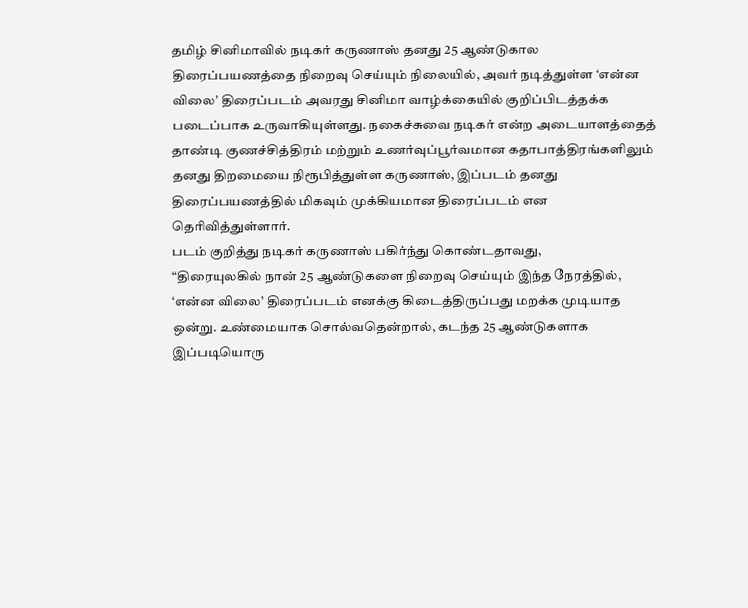தமிழ் சினிமாவில் நடிகர் கருணாஸ் தனது 25 ஆண்டுகால திரைப்பயணத்தை நிறைவு செய்யும் நிலையில், அவர் நடித்துள்ள ‘என்ன விலை’ திரைப்படம் அவரது சினிமா வாழ்க்கையில் குறிப்பிடத்தக்க படைப்பாக உருவாகியுள்ளது. நகைச்சுவை நடிகர் என்ற அடையாளத்தைத் தாண்டி குணச்சித்திரம் மற்றும் உணர்வுப்பூர்வமான கதாபாத்திரங்களிலும் தனது திறமையை நிரூபித்துள்ள கருணாஸ், இப்படம் தனது திரைப்பயணத்தில் மிகவும் முக்கியமான திரைப்படம் என தெரிவித்துள்ளார்.
படம் குறித்து நடிகர் கருணாஸ் பகிர்ந்து கொண்டதாவது,
“திரையுலகில் நான் 25 ஆண்டுகளை நிறைவு செய்யும் இந்த நேரத்தில், ‘என்ன விலை’ திரைப்படம் எனக்கு கிடைத்திருப்பது மறக்க முடியாத ஒன்று. உண்மையாக சொல்வதென்றால், கடந்த 25 ஆண்டுகளாக இப்படியொரு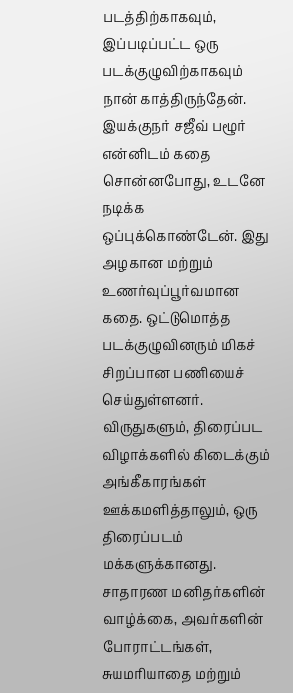படத்திற்காகவும், இப்படிப்பட்ட ஒரு படக்குழுவிற்காகவும் நான் காத்திருந்தேன். இயக்குநர் சஜீவ் பழூர் என்னிடம் கதை சொன்னபோது, உடனே நடிக்க ஒப்புக்கொண்டேன். இது அழகான மற்றும் உணர்வுப்பூர்வமான கதை. ஒட்டுமொத்த படக்குழுவினரும் மிகச் சிறப்பான பணியைச் செய்துள்ளனர். விருதுகளும், திரைப்பட விழாக்களில் கிடைக்கும் அங்கீகாரங்கள் ஊக்கமளித்தாலும், ஒரு திரைப்படம் மக்களுக்கானது. சாதாரண மனிதர்களின் வாழ்க்கை, அவர்களின் போராட்டங்கள், சுயமரியாதை மற்றும்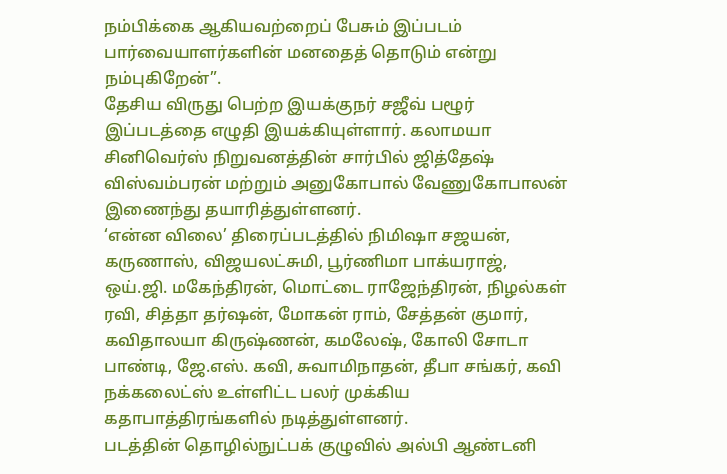நம்பிக்கை ஆகியவற்றைப் பேசும் இப்படம் பார்வையாளர்களின் மனதைத் தொடும் என்று நம்புகிறேன்”.
தேசிய விருது பெற்ற இயக்குநர் சஜீவ் பழூர் இப்படத்தை எழுதி இயக்கியுள்ளார். கலாமயா சினிவெர்ஸ் நிறுவனத்தின் சார்பில் ஜித்தேஷ் விஸ்வம்பரன் மற்றும் அனுகோபால் வேணுகோபாலன் இணைந்து தயாரித்துள்ளனர்.
‘என்ன விலை’ திரைப்படத்தில் நிமிஷா சஜயன், கருணாஸ், விஜயலட்சுமி, பூர்ணிமா பாக்யராஜ், ஒய்.ஜி. மகேந்திரன், மொட்டை ராஜேந்திரன், நிழல்கள் ரவி, சித்தா தர்ஷன், மோகன் ராம், சேத்தன் குமார், கவிதாலயா கிருஷ்ணன், கமலேஷ், கோலி சோடா பாண்டி, ஜே.எஸ். கவி, சுவாமிநாதன், தீபா சங்கர், கவி நக்கலைட்ஸ் உள்ளிட்ட பலர் முக்கிய கதாபாத்திரங்களில் நடித்துள்ளனர்.
படத்தின் தொழில்நுட்பக் குழுவில் அல்பி ஆண்டனி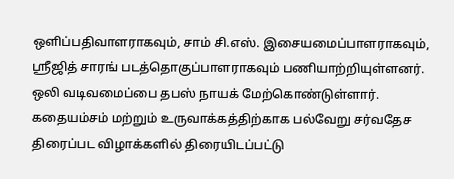ஒளிப்பதிவாளராகவும், சாம் சி.எஸ். இசையமைப்பாளராகவும், ஸ்ரீஜித் சாரங் படத்தொகுப்பாளராகவும் பணியாற்றியுள்ளனர். ஒலி வடிவமைப்பை தபஸ் நாயக் மேற்கொண்டுள்ளார்.
கதையம்சம் மற்றும் உருவாக்கத்திற்காக பல்வேறு சர்வதேச திரைப்பட விழாக்களில் திரையிடப்பட்டு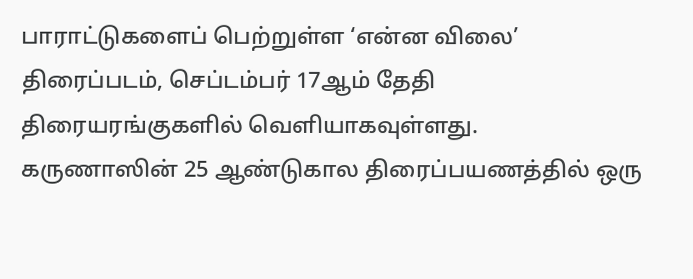பாராட்டுகளைப் பெற்றுள்ள ‘என்ன விலை’ திரைப்படம், செப்டம்பர் 17ஆம் தேதி திரையரங்குகளில் வெளியாகவுள்ளது.
கருணாஸின் 25 ஆண்டுகால திரைப்பயணத்தில் ஒரு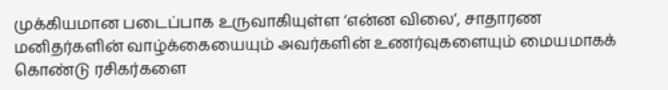முக்கியமான படைப்பாக உருவாகியுள்ள ‘என்ன விலை’, சாதாரண மனிதர்களின் வாழ்க்கையையும் அவர்களின் உணர்வுகளையும் மையமாகக் கொண்டு ரசிகர்களை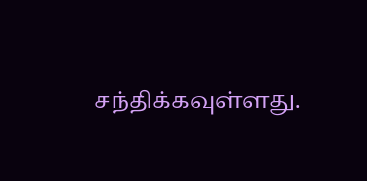சந்திக்கவுள்ளது.